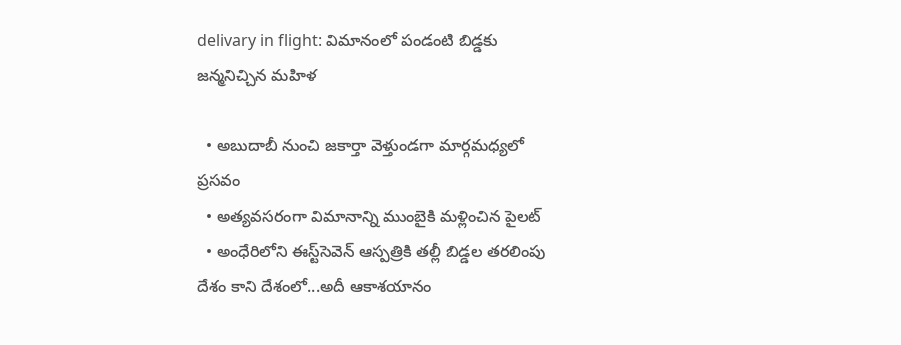delivary in flight: విమానంలో పండంటి బిడ్డకు జన్మనిచ్చిన మహిళ

  • అబుదాబీ నుంచి జకార్తా వెళ్తుండగా మార్గమధ్యలో ప్రసవం
  • అత్యవసరంగా విమానాన్ని ముంబైకి మళ్లించిన పైలట్‌
  • అంధేరిలోని ఈస్ట్‌సెవెన్‌ ఆస్పత్రికి తల్లీ బిడ్డల తరలింపు
దేశం కాని దేశంలో...అదీ ఆకాశయానం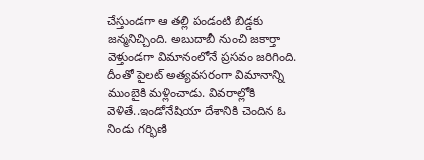చేస్తుండగా ఆ తల్లి పండంటి బిడ్డకు జన్మనిచ్చింది. అబుదాబీ నుంచి జకార్తా వెళ్తుండగా విమానంలోనే ప్రసవం జరిగింది. దీంతో పైలట్‌ అత్యవసరంగా విమానాన్ని ముంబైకి మళ్లించాడు. వివరాల్లోకి వెళితే..ఇండోనేషియా దేశానికి చెందిన ఓ నిండు గర్భిణి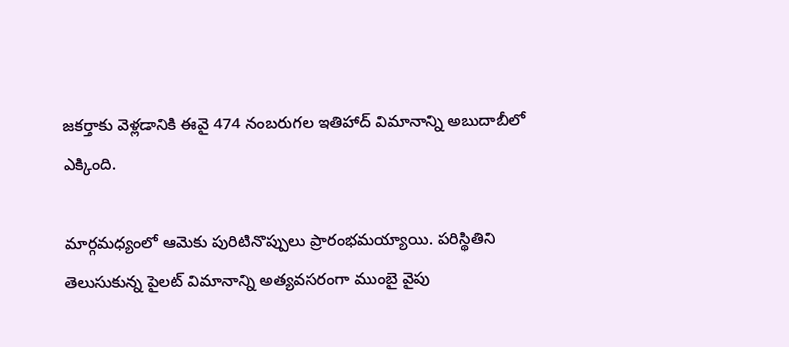జకర్తాకు వెళ్లడానికి ఈవై 474 నంబరుగల ఇతిహాద్‌ విమానాన్ని అబుదాబీలో ఎక్కింది.

మార్గమధ్యంలో ఆమెకు పురిటినొప్పులు ప్రారంభమయ్యాయి. పరిస్థితిని తెలుసుకున్న పైలట్‌ విమానాన్ని అత్యవసరంగా ముంబై వైపు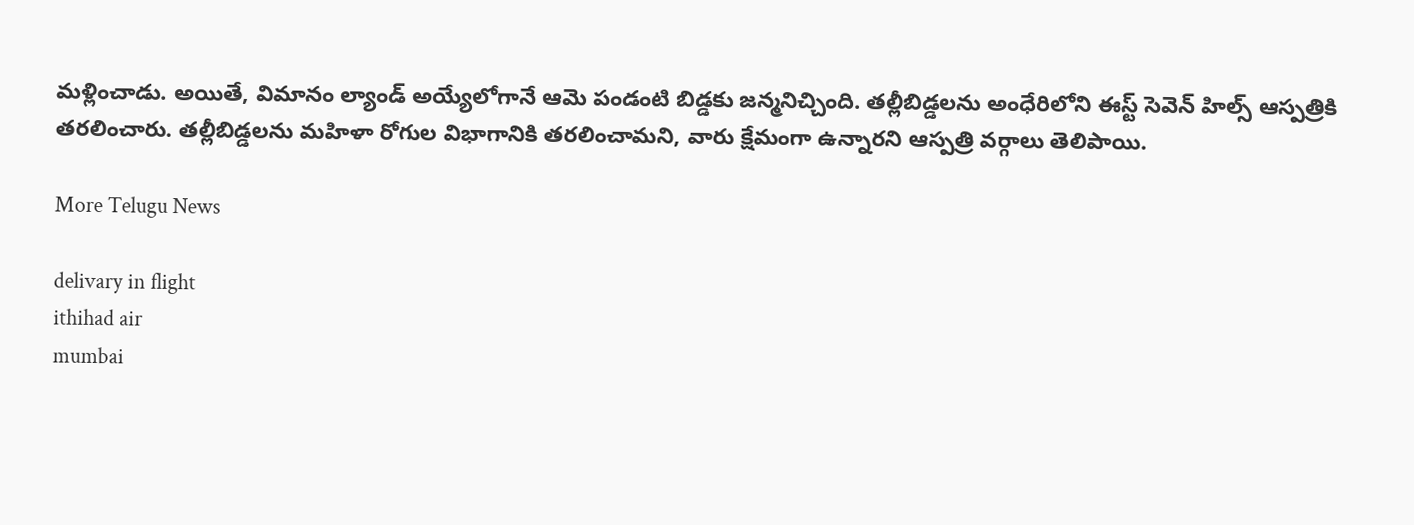మళ్లించాడు. అయితే, విమానం ల్యాండ్‌ అయ్యేలోగానే ఆమె పండంటి బిడ్డకు జన్మనిచ్చింది. తల్లీబిడ్డలను అంధేరిలోని ఈస్ట్‌ సెవెన్‌ హిల్స్‌ ఆస్పత్రికి తరలించారు. తల్లీబిడ్డలను మహిళా రోగుల విభాగానికి తరలించామని, వారు క్షేమంగా ఉన్నారని ఆస్పత్రి వర్గాలు తెలిపాయి.

More Telugu News

delivary in flight
ithihad air
mumbai